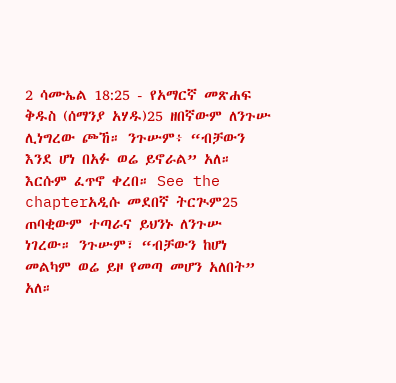2 ሳሙኤል 18:25 - የአማርኛ መጽሐፍ ቅዱስ (ሰማንያ አሃዱ)25 ዘበኛውም ለንጉሡ ሊነግረው ጮኸ። ንጉሡም፥ “ብቻውን እንደ ሆነ በአፉ ወሬ ይኖራል” አለ። እርሱም ፈጥኖ ቀረበ። See the chapterአዲሱ መደበኛ ትርጒም25 ጠባቂውም ተጣራና ይህንኑ ለንጉሡ ነገረው። ንጉሡም፣ “ብቻውን ከሆነ መልካም ወሬ ይዞ የመጣ መሆን አለበት” አለ።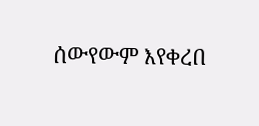ሰውየውም እየቀረበ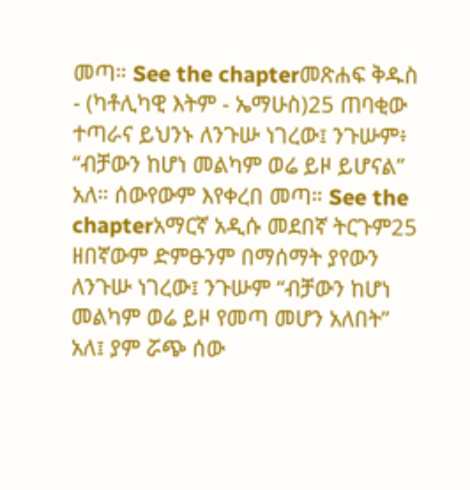መጣ። See the chapterመጽሐፍ ቅዱስ - (ካቶሊካዊ እትም - ኤማሁስ)25 ጠባቂው ተጣራና ይህንኑ ለንጉሡ ነገረው፤ ንጉሡም፥ “ብቻውን ከሆነ መልካም ወሬ ይዞ ይሆናል” አለ። ሰውየውም እየቀረበ መጣ። See the chapterአማርኛ አዲሱ መደበኛ ትርጉም25 ዘበኛውም ድምፁንም በማሰማት ያየውን ለንጉሡ ነገረው፤ ንጉሡም “ብቻውን ከሆነ መልካም ወሬ ይዞ የመጣ መሆን አለበት” አለ፤ ያም ሯጭ ሰው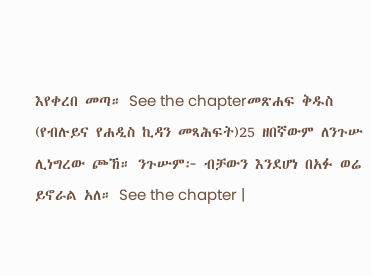እየቀረበ መጣ። See the chapterመጽሐፍ ቅዱስ (የብሉይና የሐዲስ ኪዳን መጻሕፍት)25 ዘበኛውም ለንጉሡ ሊነግረው ጮኸ። ንጉሡም፦ ብቻውን እንደሆነ በአፉ ወሬ ይኖራል አለ። See the chapter |